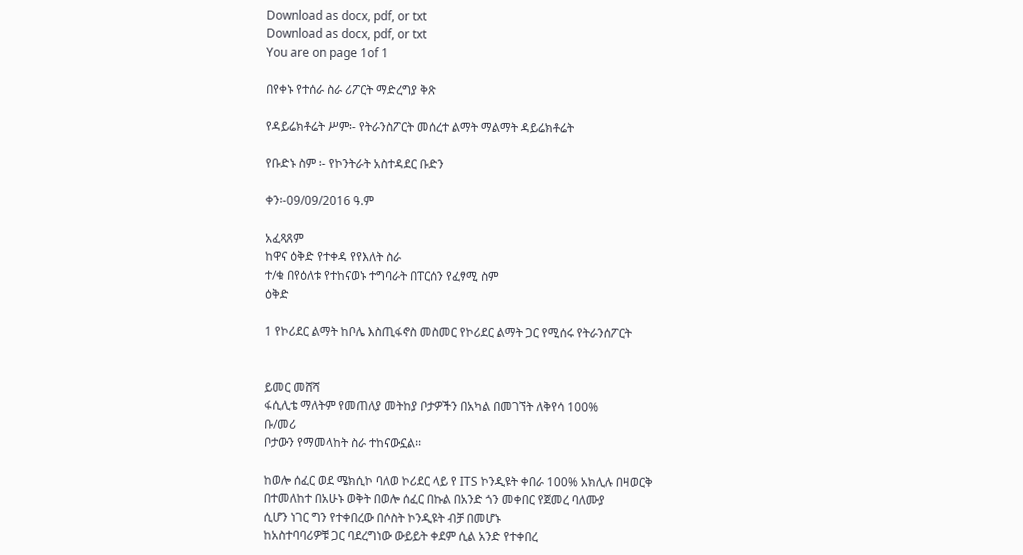Download as docx, pdf, or txt
Download as docx, pdf, or txt
You are on page 1of 1

በየቀኑ የተሰራ ስራ ሪፖርት ማድረግያ ቅጽ

የዳይሬክቶሬት ሥም፡- የትራንስፖርት መሰረተ ልማት ማልማት ዳይሬክቶሬት

የቡድኑ ስም ፡- የኮንትራት አስተዳደር ቡድን

ቀን፡-09/09/2016 ዓ.ም

አፈጻጸም
ከዋና ዕቅድ የተቀዳ የየእለት ስራ
ተ/ቁ በየዕለቱ የተከናወኑ ተግባራት በፐርሰን የፈፃሚ ስም
ዕቅድ

1 የኮሪደር ልማት ከቦሌ እስጢፋኖስ መስመር የኮሪደር ልማት ጋር የሚሰሩ የትራንሰፖርት


ይመር መሸሻ
ፋሲሊቴ ማለትም የመጠለያ መትከያ ቦታዎችን በአካል በመገኘት ለቅየሳ 100%
ቡ/መሪ
ቦታውን የማመላከት ስራ ተከናውኗል፡፡

ከወሎ ሰፈር ወደ ሜክሲኮ ባለወ ኮሪደር ላይ የ ITS ኮንዲዩት ቀበራ 100% አክሊሉ በዛወርቅ
በተመለከተ በአሁኑ ወቅት በወሎ ሰፈር በኩል በአንድ ጎን መቀበር የጀመረ ባለሙያ
ሲሆን ነገር ግን የተቀበረው በሶስት ኮንዲዩት ብቻ በመሆኑ
ከአስተባባሪዎቹ ጋር ባደረግነው ውይይት ቀደም ሲል አንድ የተቀበረ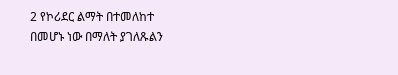2 የኮሪደር ልማት በተመለከተ
በመሆኑ ነው በማለት ያገለጹልን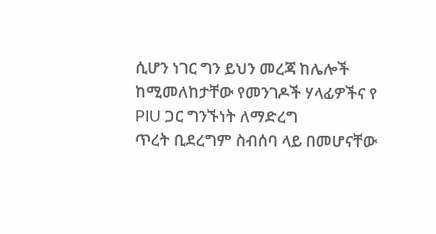ሲሆን ነገር ግን ይህን መረጃ ከሌሎች
ከሚመለከታቸው የመንገዶች ሃላፊዎችና የ PIU ጋር ግንኙነት ለማድረግ
ጥረት ቢደረግም ስብሰባ ላይ በመሆናቸው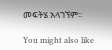መፍትሄ አላገኘም፡፡

You might also like